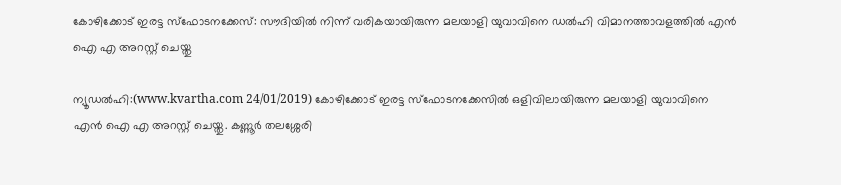കോഴിക്കോട് ഇരട്ട സ്‌ഫോടനക്കേസ്: സൗദിയില്‍ നിന്ന് വരികയായിരുന്ന മലയാളി യുവാവിനെ ഡല്‍ഹി വിമാനത്താവളത്തില്‍ എന്‍ ഐ എ അറസ്റ്റ് ചെയ്തു

ന്യൂഡല്‍ഹി:(www.kvartha.com 24/01/2019) കോഴിക്കോട് ഇരട്ട സ്‌ഫോടനക്കേസില്‍ ഒളിവിലായിരുന്ന മലയാളി യുവാവിനെ എന്‍ ഐ എ അറസ്റ്റ് ചെയ്തു. കണ്ണൂര്‍ തലശ്ശേരി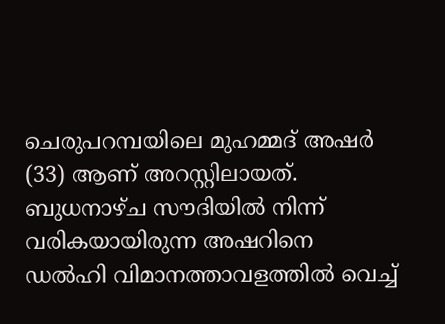ചെരുപറമ്പയിലെ മുഹമ്മദ് അഷര്‍ (33) ആണ് അറസ്റ്റിലായത്. ബുധനാഴ്ച സൗദിയില്‍ നിന്ന് വരികയായിരുന്ന അഷറിനെ ഡല്‍ഹി വിമാനത്താവളത്തില്‍ വെച്ച്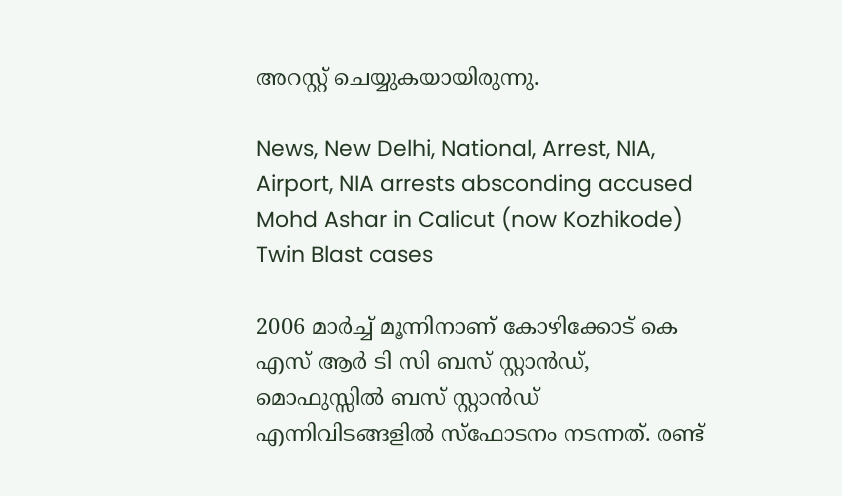അറസ്റ്റ് ചെയ്യുകയായിരുന്നു.

News, New Delhi, National, Arrest, NIA, Airport, NIA arrests absconding accused Mohd Ashar in Calicut (now Kozhikode) Twin Blast cases

2006 മാര്‍ച്ച് മൂന്നിനാണ് കോഴിക്കോട് കെ എസ് ആര്‍ ടി സി ബസ് സ്റ്റാന്‍ഡ്, മൊഫുസ്സില്‍ ബസ് സ്റ്റാന്‍ഡ് എന്നിവിടങ്ങളില്‍ സ്‌ഫോടനം നടന്നത്. രണ്ട്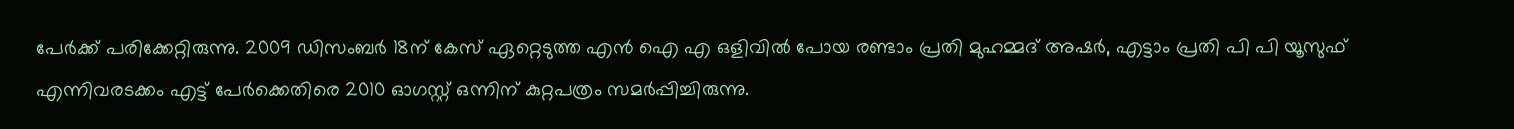പേര്‍ക്ക് പരിക്കേറ്റിരുന്നു. 2009 ഡിസംബര്‍ 18ന് കേസ് ഏറ്റെടുത്ത എന്‍ ഐ എ ഒളിവില്‍ പോയ രണ്ടാം പ്രതി മുഹമ്മദ് അഷര്‍, എട്ടാം പ്രതി പി പി യൂസുഫ് എന്നിവരടക്കം എട്ട് പേര്‍ക്കെതിരെ 2010 ഓഗസ്റ്റ് ഒന്നിന് കുറ്റപത്രം സമര്‍പ്പിച്ചിരുന്നു.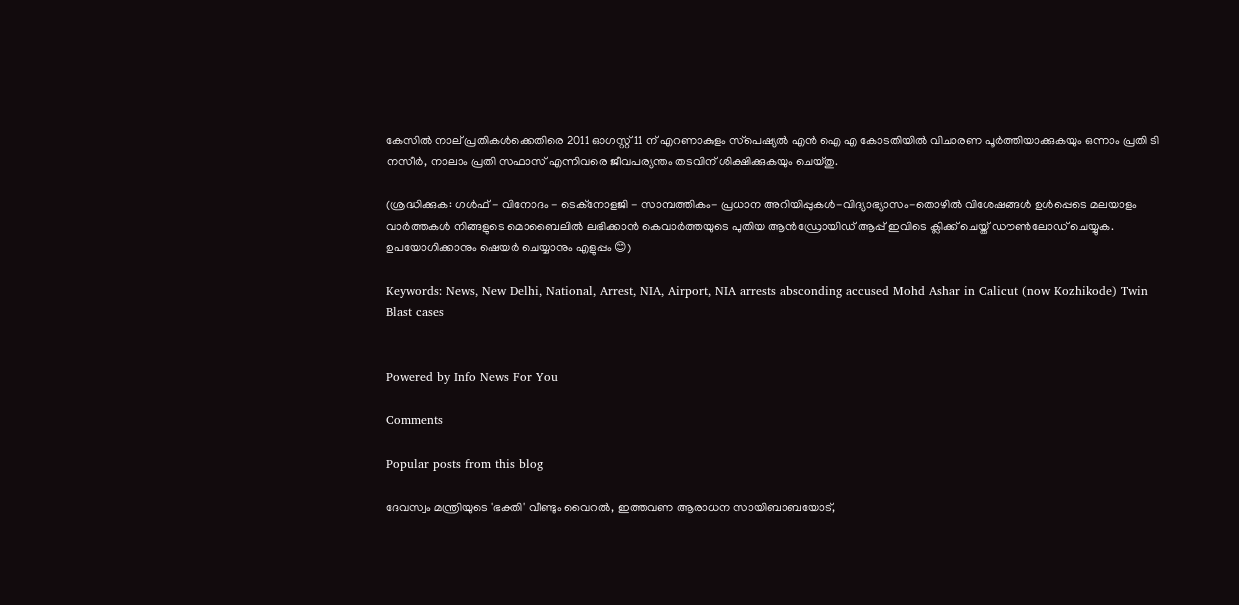കേസില്‍ നാല് പ്രതികള്‍ക്കെതിരെ 2011 ഓഗസ്റ്റ് 11 ന് എറണാകുളം സ്‌പെഷ്യല്‍ എന്‍ ഐ എ കോടതിയില്‍ വിചാരണ പൂര്‍ത്തിയാക്കുകയും ഒന്നാം പ്രതി ടി നസീര്‍, നാലാം പ്രതി സഫാസ് എന്നിവരെ ജീവപര്യന്തം തടവിന് ശിക്ഷിക്കുകയും ചെയ്തു.

(ശ്രദ്ധിക്കുക: ഗൾഫ് - വിനോദം - ടെക്നോളജി - സാമ്പത്തികം- പ്രധാന അറിയിപ്പുകൾ-വിദ്യാഭ്യാസം-തൊഴിൽ വിശേഷങ്ങൾ ഉൾപ്പെടെ മലയാളം വാർത്തകൾ നിങ്ങളുടെ മൊബൈലിൽ ലഭിക്കാൻ കെവാർത്തയുടെ പുതിയ ആൻഡ്രോയിഡ് ആപ്പ് ഇവിടെ ക്ലിക്ക് ചെയ്ത് ഡൗൺലോഡ് ചെയ്യുക. ഉപയോഗിക്കാനും ഷെയർ ചെയ്യാനും എളുപ്പം 😊)

Keywords: News, New Delhi, National, Arrest, NIA, Airport, NIA arrests absconding accused Mohd Ashar in Calicut (now Kozhikode) Twin Blast cases


Powered by Info News For You

Comments

Popular posts from this blog

ദേവസ്വം മന്ത്രിയുടെ 'ഭക്തി' വീണ്ടും വൈറല്‍, ഇത്തവണ ആരാധന സായിബാബയോട്,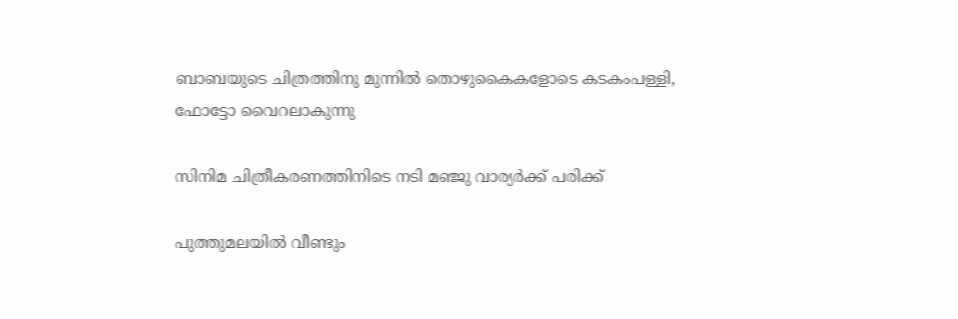ബാബയുടെ ചിത്രത്തിനു മുന്നില്‍ തൊഴുകൈകളോടെ കടകംപള്ളി, ഫോട്ടോ വൈറലാകുന്നു

സിനിമ ചിത്രീകരണത്തിനിടെ നടി മഞ്ജു വാര്യര്‍ക്ക് പരിക്ക്

പുത്തുമലയില്‍ വീണ്ടും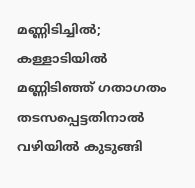മണ്ണിടിച്ചില്‍; കള്ളാടിയില്‍ മണ്ണിടിഞ്ഞ് ഗതാഗതം തടസപ്പെട്ടതിനാല്‍ വഴിയില്‍ കുടുങ്ങി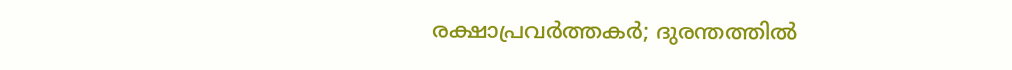രക്ഷാപ്രവര്‍ത്തകര്‍; ദുരന്തത്തില്‍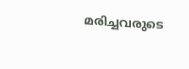മരിച്ചവരുടെ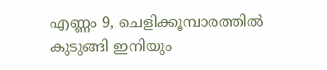എണ്ണം 9, ചെളിക്കൂമ്പാരത്തില്‍ കുടുങ്ങി ഇനിയും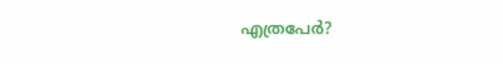എത്രപേര്‍?